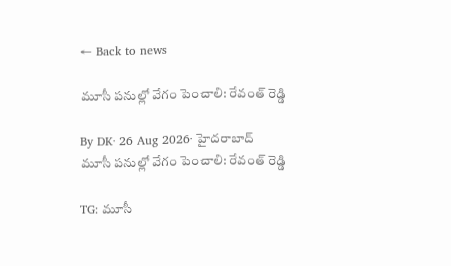← Back to news

మూసీ పనుల్లో వేగం పెంచాలి: రేవంత్‌ రెడ్డి

By DK· 26 Aug 2026· హైదరాబాద్
మూసీ పనుల్లో వేగం పెంచాలి: రేవంత్‌ రెడ్డి

TG: మూసీ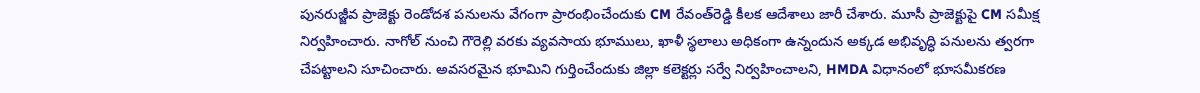పునరుజ్జీవ ప్రాజెక్టు రెండోదశ పనులను వేగంగా ప్రారంభించేందుకు CM రేవంత్‌రెడ్డి కీలక ఆదేశాలు జారీ చేశారు. మూసీ ప్రాజెక్టుపై CM సమీక్ష నిర్వహించారు. నాగోల్‌ నుంచి గౌరెల్లి వరకు వ్యవసాయ భూములు, ఖాళీ స్థలాలు అధికంగా ఉన్నందున అక్కడ అభివృద్ధి పనులను త్వరగా చేపట్టాలని సూచించారు. అవసరమైన భూమిని గుర్తించేందుకు జిల్లా కలెక్టర్లు సర్వే నిర్వహించాలని, HMDA విధానంలో భూసమీకరణ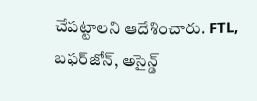చేపట్టాలని ఆదేశించారు. FTL, బఫర్‌జోన్, అసైన్డ్‌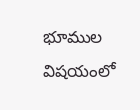భూముల విషయంలో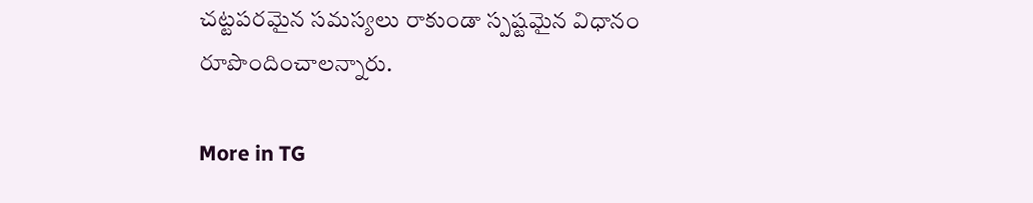చట్టపరమైన సమస్యలు రాకుండా స్పష్టమైన విధానం రూపొందించాలన్నారు.

More in TG